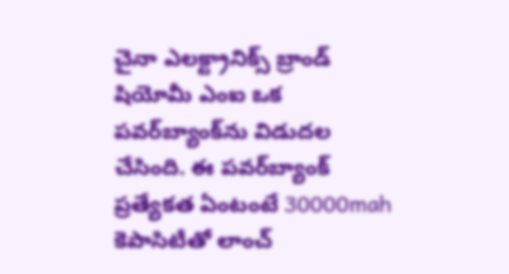చైనా ఎలక్ట్రానిక్స్ బ్రాండ్ షియోమీ ఎం‌ఐ ఒక పవర్‌బ్యాంక్‌ను విడుదల చేసింది. ఈ పవర్‌బ్యాంక్‌ ప్రత్యేకత ఏంటంటే 30000mah కెపాసిటీతో లాంచ్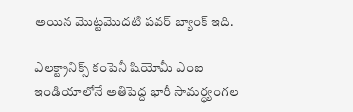అయిన మొట్టమొదటి పవర్ బ్యాంక్ ఇది.

ఎలక్ట్రానిక్స్ కంపెనీ షియోమీ ఎం‌ఐ ఇండియాలోనే అతిపెద్ద భారీ సామర్ధ్యంగల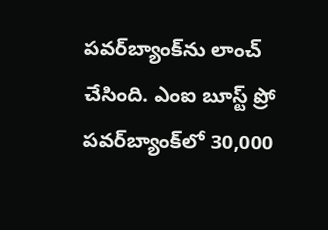పవర్‌బ్యాంక్‌ను లాంచ్ చేసింది. ఎం‌ఐ బూస్ట్ ప్రో పవర్‌బ్యాంక్‌లో 30,000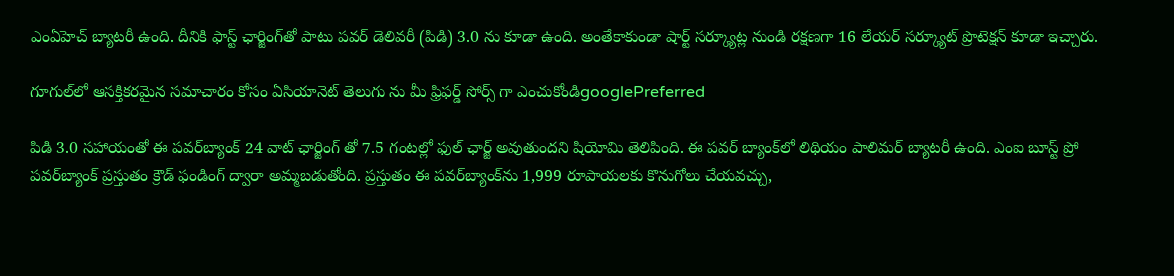ఎంఏహెచ్ బ్యాటరీ ఉంది. దీనికి ఫాస్ట్ ఛార్జింగ్‌తో పాటు పవర్ డెలివరీ (పిడి) 3.0 ను కూడా ఉంది. అంతేకాకుండా షార్ట్ సర్క్యూట్ల నుండి రక్షణగా 16 లేయర్ సర్క్యూట్ ప్రొటెక్షన్ కూడా ఇచ్చారు.

గూగుల్‌లో ఆసక్తికరమైన సమాచారం కోసం ఏసియానెట్ తెలుగు ను మీ ఫ్రిఫర్డ్ సోర్స్ గా ఎంచుకోండిgooglePreferred

పిడి 3.0 సహాయంతో ఈ పవర్‌బ్యాంక్ 24 వాట్ ఛార్జింగ్ తో 7.5 గంటల్లో ఫుల్ ఛార్జ్ అవుతుందని షియోమి తెలిపింది. ఈ పవర్ బ్యాంక్‌లో లిథియం పాలిమర్ బ్యాటరీ ఉంది. ఎం‌ఐ బూస్ట్ ప్రో పవర్‌బ్యాంక్ ప్రస్తుతం క్రౌడ్ ఫండింగ్ ద్వారా అమ్మబడుతోంది. ప్రస్తుతం ఈ పవర్‌బ్యాంక్‌ను 1,999 రూపాయలకు కొనుగోలు చేయవచ్చు,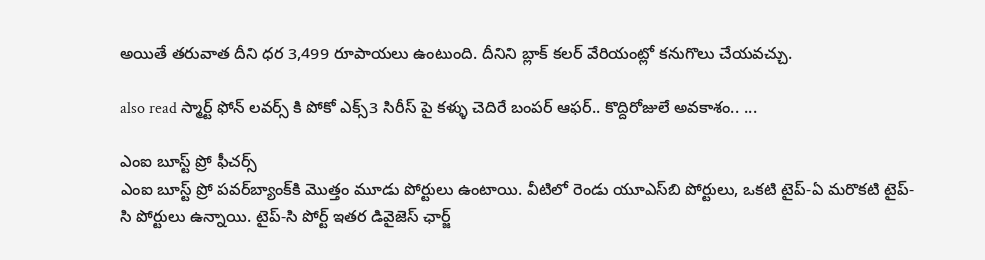అయితే తరువాత దీని ధర 3,499 రూపాయలు ఉంటుంది. దీనిని బ్లాక్ కలర్ వేరియంట్లో కనుగొలు చేయవచ్చు.

also read స్మార్ట్ ఫోన్ లవర్స్ కి పోకో ఎక్స్3 సిరీస్ పై కళ్ళు చెదిరే బంపర్ ఆఫర్.. కొద్దిరోజులే అవకాశం.. ...

ఎం‌ఐ బూస్ట్ ప్రో ఫీచర్స్
ఎం‌ఐ బూస్ట్ ప్రో పవర్‌బ్యాంక్‌కి మొత్తం మూడు పోర్టులు ఉంటాయి. వీటిలో రెండు యూ‌ఎస్‌బి పోర్టులు, ఒకటి టైప్-ఏ మరొకటి టైప్-సి పోర్టులు ఉన్నాయి. టైప్-సి పోర్ట్ ఇతర డివైజెస్ ఛార్జ్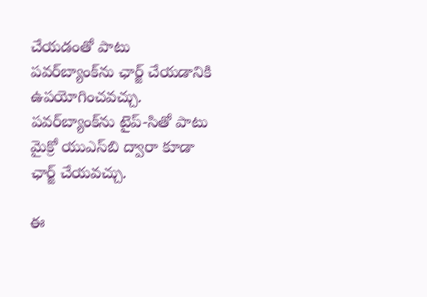చేయడంతో పాటు పవర్‌బ్యాంక్‌ను ఛార్జ్ చేయడానికి ఉపయోగించవచ్చు. పవర్‌బ్యాంక్‌ను టైప్-సితో పాటు మైక్రో యుఎస్‌బి ద్వారా కూడా ఛార్జ్ చేయవచ్చు.

ఈ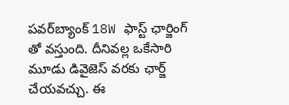పవర్‌బ్యాంక్ 18W ఫాస్ట్ ఛార్జింగ్ తో వస్తుంది. దీనివల్ల ఒకేసారి మూడు డివైజెస్ వరకు ఛార్జ్ చేయవచ్చు. ఈ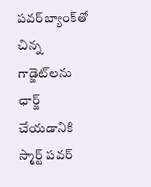పవర్‌బ్యాంక్‌తో చిన్న గాడ్జెట్‌లను ఛార్జ్ చేయడానికి స్మార్ట్ పవర్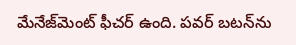మేనేజ్‌మెంట్ ఫీచర్ ఉంది. పవర్ బటన్‌ను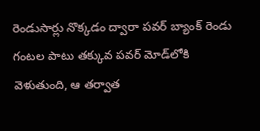రెండుసార్లు నొక్కడం ద్వారా పవర్ బ్యాంక్ రెండు గంటల పాటు తక్కువ పవర్ మోడ్‌లోకి వెళుతుంది, ఆ తర్వాత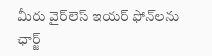మీరు వైర్‌లెస్ ఇయర్ ఫోన్‌లను ఛార్జ్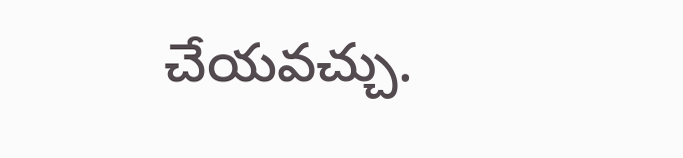చేయవచ్చు.